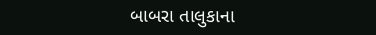બાબરા તાલુકાના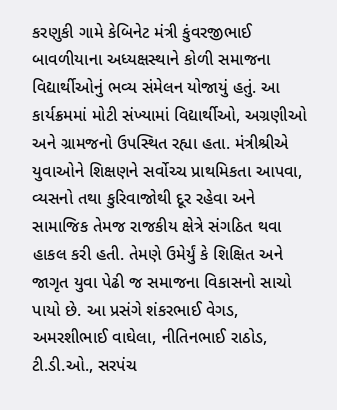કરણુકી ગામે કેબિનેટ મંત્રી કુંવરજીભાઈ બાવળીયાના અધ્યક્ષસ્થાને કોળી સમાજના વિદ્યાર્થીઓનું ભવ્ય સંમેલન યોજાયું હતું. આ કાર્યક્રમમાં મોટી સંખ્યામાં વિદ્યાર્થીઓ, અગ્રણીઓ અને ગ્રામજનો ઉપસ્થિત રહ્યા હતા. મંત્રીશ્રીએ યુવાઓને શિક્ષણને સર્વોચ્ચ પ્રાથમિકતા આપવા, વ્યસનો તથા કુરિવાજોથી દૂર રહેવા અને સામાજિક તેમજ રાજકીય ક્ષેત્રે સંગઠિત થવા હાકલ કરી હતી. તેમણે ઉમેર્યું કે શિક્ષિત અને જાગૃત યુવા પેઢી જ સમાજના વિકાસનો સાચો પાયો છે. આ પ્રસંગે શંકરભાઈ વેગડ, અમરશીભાઈ વાઘેલા, નીતિનભાઈ રાઠોડ, ટી.ડી.ઓ., સરપંચ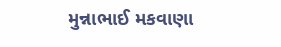મુન્નાભાઈ મકવાણા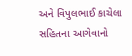અને વિપુલભાઈ કાચેલા સહિતના આગેવાનો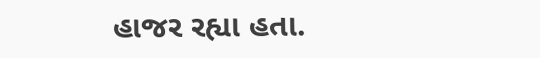હાજર રહ્યા હતા.